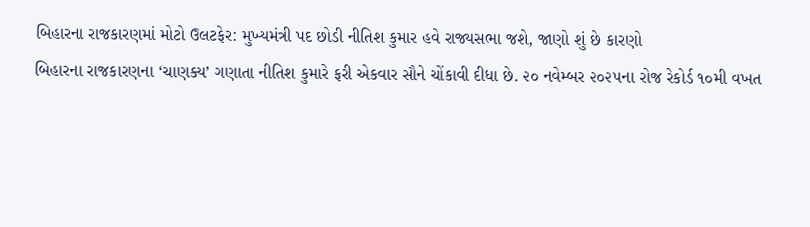બિહારના રાજકારણમાં મોટો ઉલટફેર: મુખ્યમંત્રી પદ છોડી નીતિશ કુમાર હવે રાજ્યસભા જશે, જાણો શું છે કારણો
બિહારના રાજકારણના ‘ચાણક્ય’ ગણાતા નીતિશ કુમારે ફરી એકવાર સૌને ચોંકાવી દીધા છે. ૨૦ નવેમ્બર ૨૦૨૫ના રોજ રેકોર્ડ ૧૦મી વખત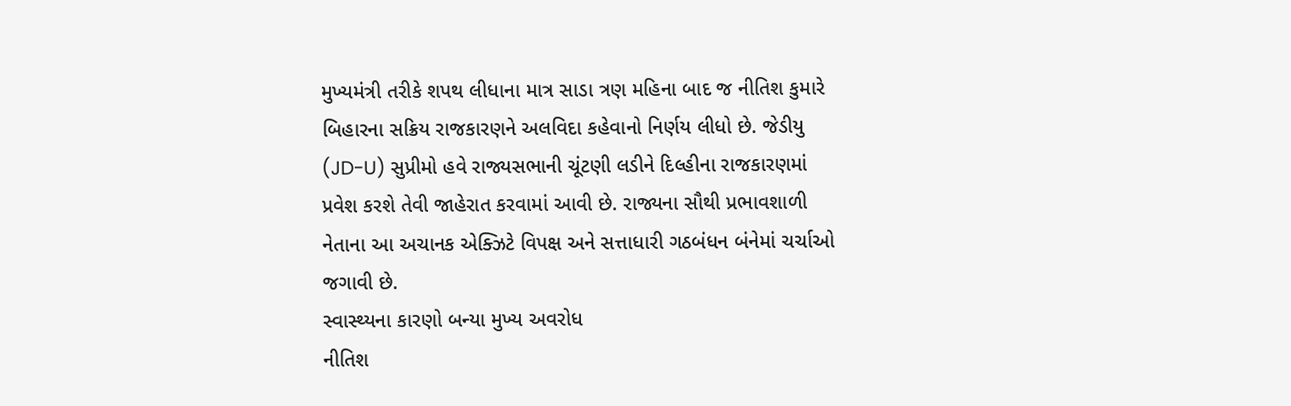મુખ્યમંત્રી તરીકે શપથ લીધાના માત્ર સાડા ત્રણ મહિના બાદ જ નીતિશ કુમારે બિહારના સક્રિય રાજકારણને અલવિદા કહેવાનો નિર્ણય લીધો છે. જેડીયુ (JD-U) સુપ્રીમો હવે રાજ્યસભાની ચૂંટણી લડીને દિલ્હીના રાજકારણમાં પ્રવેશ કરશે તેવી જાહેરાત કરવામાં આવી છે. રાજ્યના સૌથી પ્રભાવશાળી નેતાના આ અચાનક એક્ઝિટે વિપક્ષ અને સત્તાધારી ગઠબંધન બંનેમાં ચર્ચાઓ જગાવી છે.
સ્વાસ્થ્યના કારણો બન્યા મુખ્ય અવરોધ
નીતિશ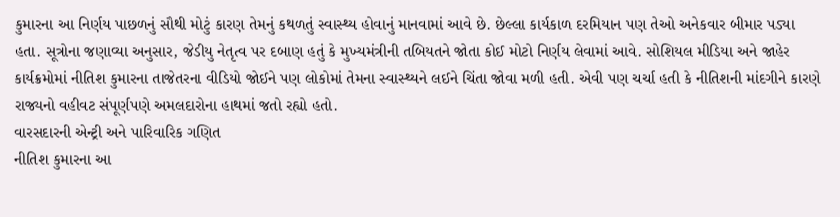કુમારના આ નિર્ણય પાછળનું સૌથી મોટું કારણ તેમનું કથળતું સ્વાસ્થ્ય હોવાનું માનવામાં આવે છે. છેલ્લા કાર્યકાળ દરમિયાન પણ તેઓ અનેકવાર બીમાર પડ્યા હતા. સૂત્રોના જણાવ્યા અનુસાર, જેડીયુ નેતૃત્વ પર દબાણ હતું કે મુખ્યમંત્રીની તબિયતને જોતા કોઈ મોટો નિર્ણય લેવામાં આવે. સોશિયલ મીડિયા અને જાહેર કાર્યક્રમોમાં નીતિશ કુમારના તાજેતરના વીડિયો જોઈને પણ લોકોમાં તેમના સ્વાસ્થ્યને લઈને ચિંતા જોવા મળી હતી. એવી પણ ચર્ચા હતી કે નીતિશની માંદગીને કારણે રાજ્યનો વહીવટ સંપૂર્ણપણે અમલદારોના હાથમાં જતો રહ્યો હતો.
વારસદારની એન્ટ્રી અને પારિવારિક ગણિત
નીતિશ કુમારના આ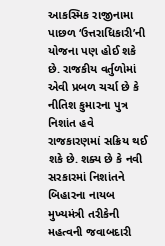આકસ્મિક રાજીનામા પાછળ ‘ઉત્તરાધિકારી’ની યોજના પણ હોઈ શકે છે. રાજકીય વર્તુળોમાં એવી પ્રબળ ચર્ચા છે કે નીતિશ કુમારના પુત્ર નિશાંત હવે રાજકારણમાં સક્રિય થઈ શકે છે. શક્ય છે કે નવી સરકારમાં નિશાંતને બિહારના નાયબ મુખ્યમંત્રી તરીકેની મહત્વની જવાબદારી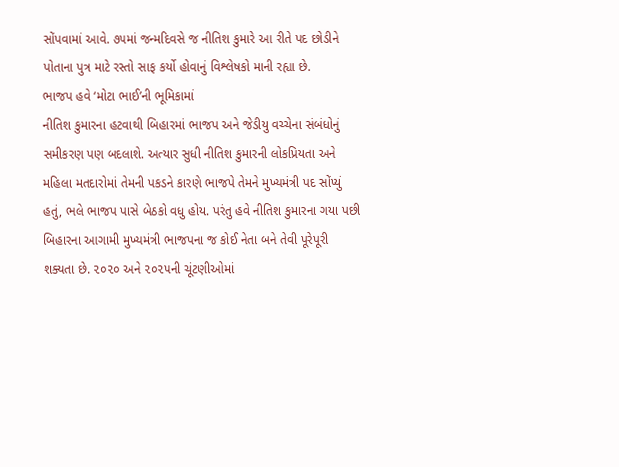સોંપવામાં આવે. ૭૫માં જન્મદિવસે જ નીતિશ કુમારે આ રીતે પદ છોડીને પોતાના પુત્ર માટે રસ્તો સાફ કર્યો હોવાનું વિશ્લેષકો માની રહ્યા છે.
ભાજપ હવે ‘મોટા ભાઈ’ની ભૂમિકામાં
નીતિશ કુમારના હટવાથી બિહારમાં ભાજપ અને જેડીયુ વચ્ચેના સંબંધોનું સમીકરણ પણ બદલાશે. અત્યાર સુધી નીતિશ કુમારની લોકપ્રિયતા અને મહિલા મતદારોમાં તેમની પકડને કારણે ભાજપે તેમને મુખ્યમંત્રી પદ સોંપ્યું હતું, ભલે ભાજપ પાસે બેઠકો વધુ હોય. પરંતુ હવે નીતિશ કુમારના ગયા પછી બિહારના આગામી મુખ્યમંત્રી ભાજપના જ કોઈ નેતા બને તેવી પૂરેપૂરી શક્યતા છે. ૨૦૨૦ અને ૨૦૨૫ની ચૂંટણીઓમાં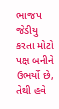ભાજપ જેડીયુ કરતા મોટો પક્ષ બનીને ઉભર્યો છે, તેથી હવે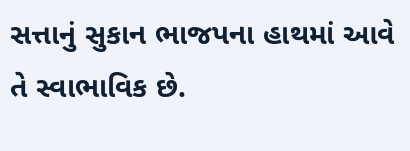સત્તાનું સુકાન ભાજપના હાથમાં આવે તે સ્વાભાવિક છે.